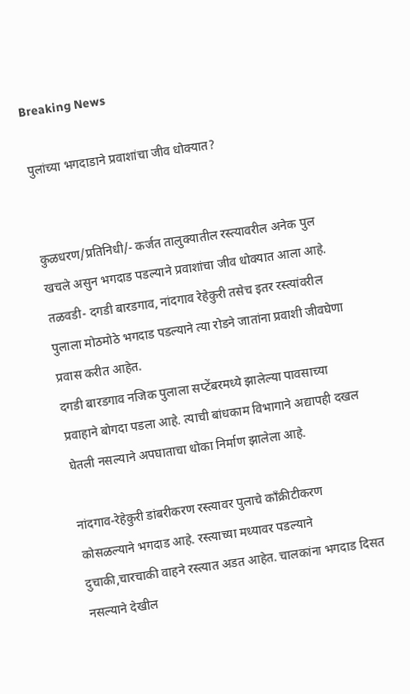Breaking News

पुलांच्या भगदाडाने प्रवाशांचा जीव धोक्यात?


कुळधरण/प्रतिनिधी/- कर्जत तालुक्यातील रस्त्यावरील अनेक पुल खचले असुन भगदाड पडल्याने प्रवाशांचा जीव धोक्यात आला आहे. तळवडी- दगडी बारडगाव, नांदगाव रेहेकुरी तसेच इतर रस्त्यांवरील पुलाला मोठमोठे भगदाड पडल्याने त्या रोडने जातांना प्रवाशी जीवघेणा प्रवास करीत आहेत.
दगडी बारडगाव नजिक पुलाला सप्टेंबरमध्ये झालेल्या पावसाच्या प्रवाहाने बोगदा पडला आहे. त्याची बांधकाम विभागाने अद्यापही दखल घेतली नसल्याने अपघाताचा धोका निर्माण झालेला आहे.

नांदगाव-रेहेकुरी डांबरीकरण रस्त्यावर पुलाचे कॉंक्रीटीकरण कोसळल्याने भगदाड आहे. रस्त्याच्या मध्यावर पडल्याने दुचाकी,चारचाकी वाहने रस्त्यात अडत आहेत. चालकांना भगदाड दिसत नसल्याने देखील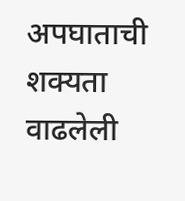अपघाताची शक्यता वाढलेली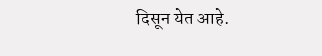दिसून येत आहे.